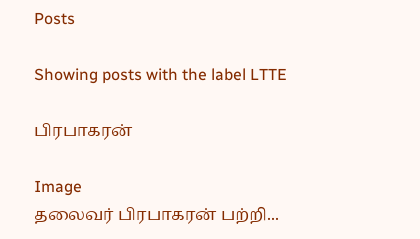Posts

Showing posts with the label LTTE

பிரபாகரன்

Image
தலைவர் பிரபாகரன் பற்றி...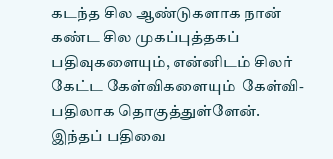கடந்த சில ஆண்டுகளாக நான் கண்ட சில முகப்புத்தகப் பதிவுகளையும், என்னிடம் சிலர் கேட்ட கேள்விகளையும்  கேள்வி-பதிலாக தொகுத்துள்ளேன். இந்தப் பதிவை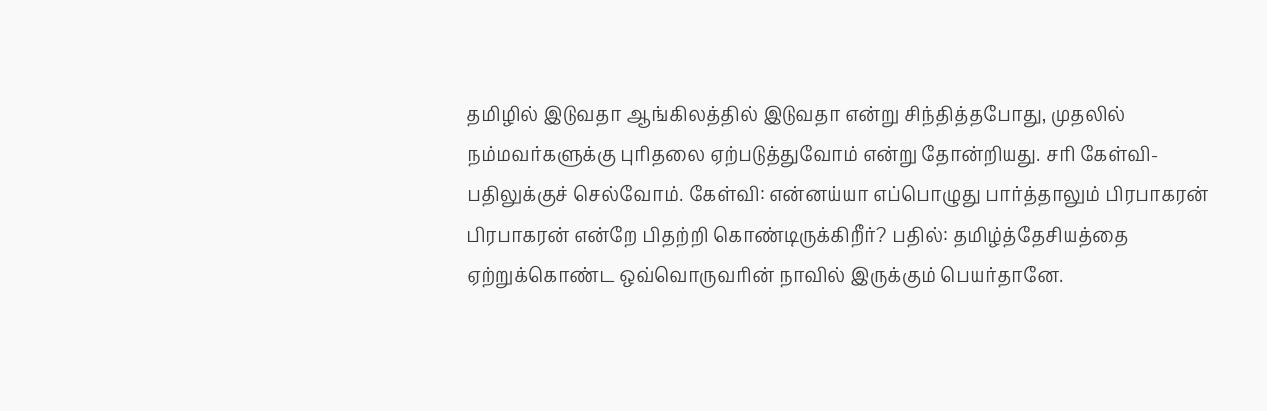தமிழில் இடுவதா ஆங்கிலத்தில் இடுவதா என்று சிந்தித்தபோது, முதலில் நம்மவர்களுக்கு புரிதலை ஏற்படுத்துவோம் என்று தோன்றியது. சரி கேள்வி-பதிலுக்குச் செல்வோம். கேள்வி: என்னய்யா எப்பொழுது பார்த்தாலும் பிரபாகரன் பிரபாகரன் என்றே பிதற்றி கொண்டிருக்கிறீர்? பதில்: தமிழ்த்தேசியத்தை ஏற்றுக்கொண்ட ஒவ்வொருவரின் நாவில் இருக்கும் பெயர்தானே.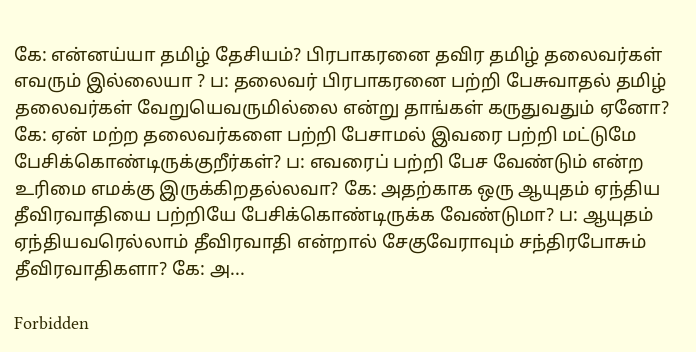கே: என்னய்யா தமிழ் தேசியம்? பிரபாகரனை தவிர தமிழ் தலைவர்கள் எவரும் இல்லையா ? ப: தலைவர் பிரபாகரனை பற்றி பேசுவாதல் தமிழ் தலைவர்கள் வேறுயெவருமில்லை என்று தாங்கள் கருதுவதும் ஏனோ? கே: ஏன் மற்ற தலைவர்களை பற்றி பேசாமல் இவரை பற்றி மட்டுமே பேசிக்கொண்டிருக்குறீர்கள்? ப: எவரைப் பற்றி பேச வேண்டும் என்ற உரிமை எமக்கு இருக்கிறதல்லவா? கே: அதற்காக ஒரு ஆயுதம் ஏந்திய தீவிரவாதியை பற்றியே பேசிக்கொண்டிருக்க வேண்டுமா? ப: ஆயுதம் ஏந்தியவரெல்லாம் தீவிரவாதி என்றால் சேகுவேராவும் சந்திரபோசும் தீவிரவாதிகளா? கே: அ...

Forbidden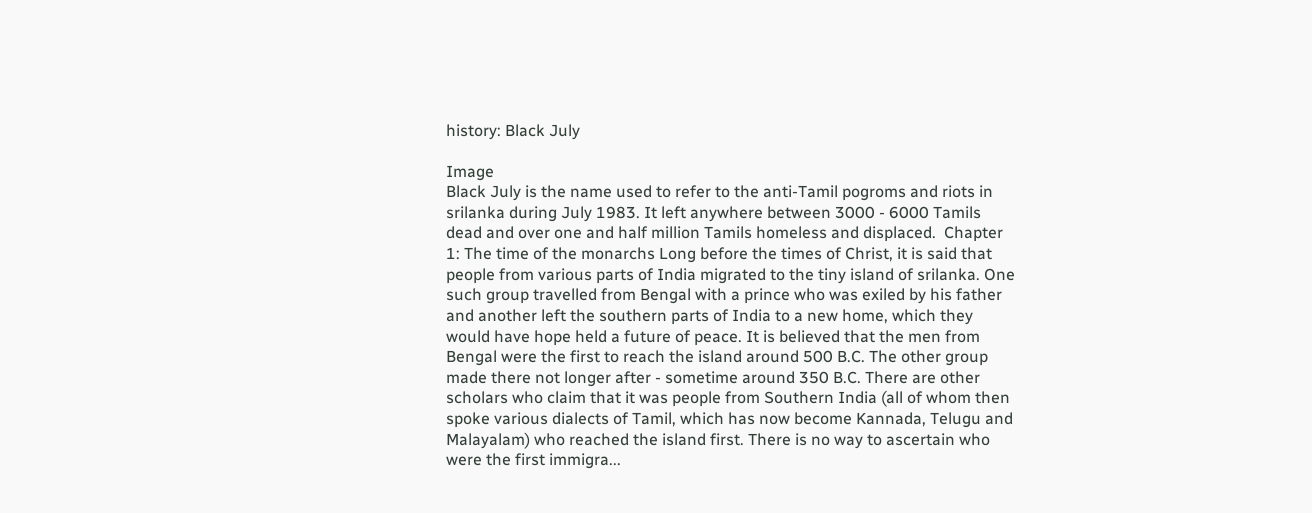history: Black July

Image
Black July is the name used to refer to the anti-Tamil pogroms and riots in srilanka during July 1983. It left anywhere between 3000 - 6000 Tamils dead and over one and half million Tamils homeless and displaced.  Chapter 1: The time of the monarchs Long before the times of Christ, it is said that people from various parts of India migrated to the tiny island of srilanka. One such group travelled from Bengal with a prince who was exiled by his father and another left the southern parts of India to a new home, which they would have hope held a future of peace. It is believed that the men from Bengal were the first to reach the island around 500 B.C. The other group made there not longer after - sometime around 350 B.C. There are other scholars who claim that it was people from Southern India (all of whom then spoke various dialects of Tamil, which has now become Kannada, Telugu and Malayalam) who reached the island first. There is no way to ascertain who were the first immigra...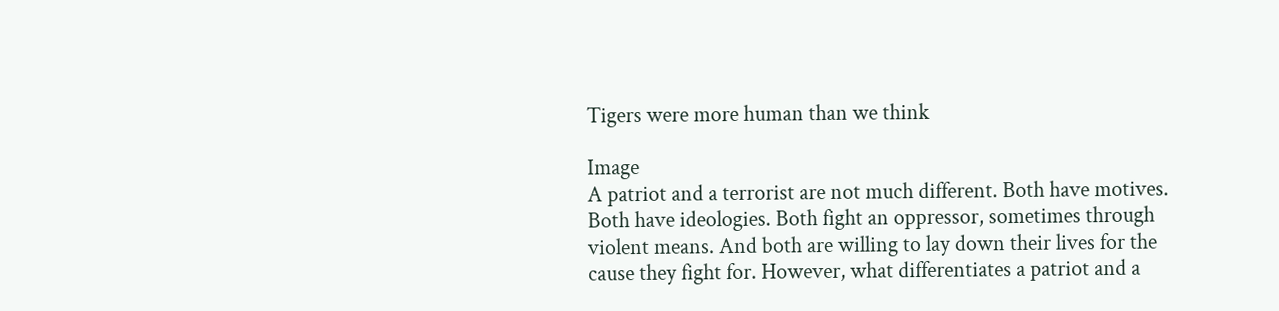Tigers were more human than we think

Image
A patriot and a terrorist are not much different. Both have motives. Both have ideologies. Both fight an oppressor, sometimes through violent means. And both are willing to lay down their lives for the cause they fight for. However, what differentiates a patriot and a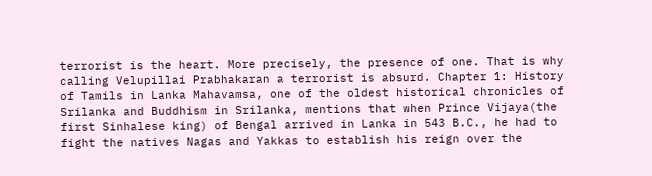terrorist is the heart. More precisely, the presence of one. That is why calling Velupillai Prabhakaran a terrorist is absurd. Chapter 1: History of Tamils in Lanka Mahavamsa, one of the oldest historical chronicles of Srilanka and Buddhism in Srilanka, mentions that when Prince Vijaya(the first Sinhalese king) of Bengal arrived in Lanka in 543 B.C., he had to fight the natives Nagas and Yakkas to establish his reign over the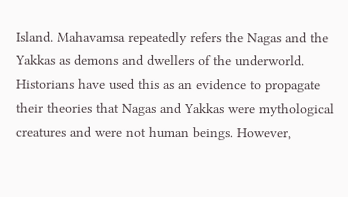Island. Mahavamsa repeatedly refers the Nagas and the Yakkas as demons and dwellers of the underworld. Historians have used this as an evidence to propagate their theories that Nagas and Yakkas were mythological creatures and were not human beings. However,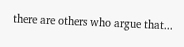there are others who argue that...